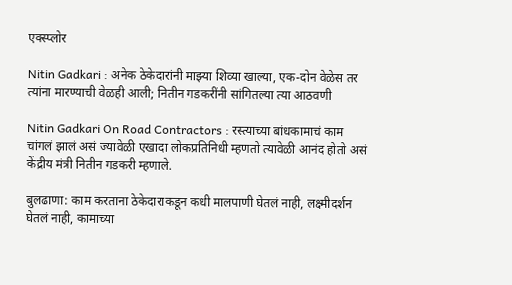एक्स्प्लोर

Nitin Gadkari : अनेक ठेकेदारांनी माझ्या शिव्या खाल्या, एक-दोन वेळेस तर त्यांना मारण्याची वेळही आली; नितीन गडकरींनी सांगितल्या त्या आठवणी

Nitin Gadkari On Road Contractors : रस्त्याच्या बांधकामाचं काम चांगलं झालं असं ज्यावेळी एखादा लोकप्रतिनिधी म्हणतो त्यावेळी आनंद होतो असं केंद्रीय मंत्री नितीन गडकरी म्हणाले.

बुलढाणा: काम करताना ठेकेदाराकडून कधी मालपाणी घेतलं नाही, लक्ष्मीदर्शन घेतलं नाही, कामाच्या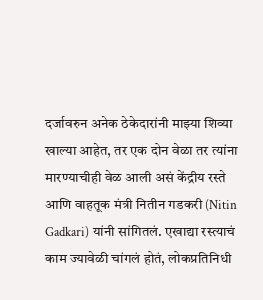दर्जावरुन अनेक ठेकेदारांनी माझ्या शिव्या खाल्या आहेत, तर एक दोन वेळा तर त्यांना मारण्याचीही वेळ आली असं केंद्रीय रस्ते आणि वाहतूक मंत्री नितीन गडकरी (Nitin Gadkari) यांनी सांगितलं. एखाद्या रस्त्याचं काम ज्यावेळी चांगलं होतं, लोकप्रतिनिधी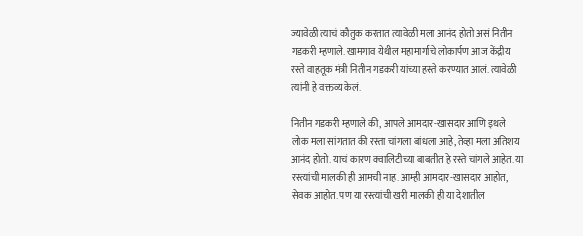ज्यावेळी त्याचं कौतुक करतात त्यावेळी मला आनंद होतो असं नितीन गडकरी म्हणाले. खामगाव येथील महामार्गाचे लोकार्पण आज केंद्रीय रस्ते वाहतूक मंत्री नितीन गडकरी यांच्या हस्ते करण्यात आलं. त्यावेळी त्यांनी हे वक्तव्य केलं.

नितीन गडकरी म्हणाले की, आपले आमदार-खासदार आणि इथले लोक मला सांगतात की रस्ता चांगला बांधला आहे, तेव्हा मला अतिशय आनंद होतो. याचं कारण क्वालिटीच्या बाबतीत हे रस्ते चांगले आहेत. या रस्त्यांची मालकी ही आमची नाह. आम्ही आमदार-खासदार आहोत, सेवक आहोत. पण या रस्त्यांची खरी मालकी ही या देशातील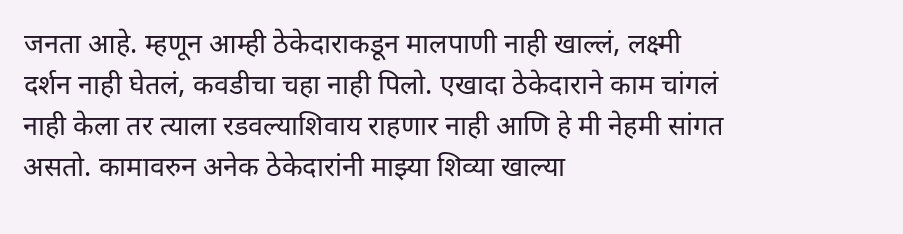जनता आहे. म्हणून आम्ही ठेकेदाराकडून मालपाणी नाही खाल्लं, लक्ष्मी दर्शन नाही घेतलं, कवडीचा चहा नाही पिलो. एखादा ठेकेदाराने काम चांगलं नाही केला तर त्याला रडवल्याशिवाय राहणार नाही आणि हे मी नेहमी सांगत असतो. कामावरुन अनेक ठेकेदारांनी माझ्या शिव्या खाल्या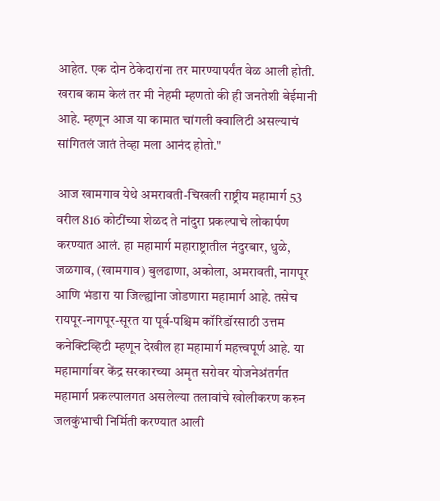आहेत. एक दोन ठेकेदारांना तर मारण्यापर्यंत वेळ आली होती. खराब काम केलं तर मी नेहमी म्हणतो की ही जनतेशी बेईमानी आहे. म्हणून आज या कामात चांगली क्वालिटी असल्याचं सांगितलं जातं तेव्हा मला आनंद होतो."

आज खामगाव येथे अमरावती-चिखली राष्ट्रीय महामार्ग 53 वरील 816 कोटींच्या शेळद ते नांदुरा प्रकल्पाचे लोकार्पण करण्यात आलं. हा महामार्ग महाराष्ट्रातील नंदुरबार, धुळे, जळगाव, (खामगाव) बुलढाणा, अकोला, अमरावती, नागपूर आणि भंडारा या जिल्ह्यांना जोडणारा महामार्ग आहे. तसेच रायपूर-नागपूर-सूरत या पूर्व-पश्चिम कॉरिडॉरसाठी उत्तम कनेक्टिव्हिटी म्हणून देखील हा महामार्ग महत्त्वपूर्ण आहे. या महामार्गावर केंद्र सरकारच्या अमृत सरोवर योजनेअंतर्गत महामार्ग प्रकल्पालगत असलेल्या तलावांचे खोलीकरण करुन जलकुंभाची निर्मिती करण्यात आली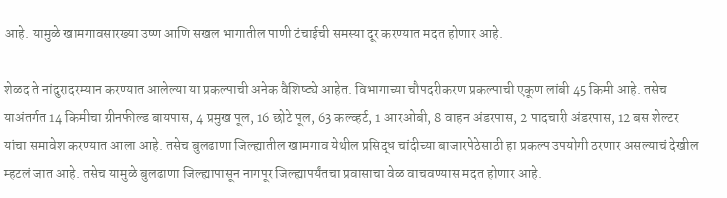आहे. यामुळे खामगावसारख्या उष्ण आणि सखल भागातील पाणी टंचाईची समस्या दूर करण्यात मदत होणार आहे.

शेळद ते नांदुरादरम्यान करण्यात आलेल्या या प्रकल्पाची अनेक वैशिष्ट्ये आहेत. विभागाच्या चौपदरीकरण प्रकल्पाची एकूण लांबी 45 किमी आहे. तसेच याअंतर्गत 14 किमीचा ग्रीनफील्ड बायपास, 4 प्रमुख पूल, 16 छोटे पूल, 63 कल्व्हर्ट, 1 आरओबी, 8 वाहन अंडरपास, 2 पादचारी अंडरपास, 12 बस शेल्टर यांचा समावेश करण्यात आला आहे. तसेच बुलढाणा जिल्ह्यातील खामगाव येथील प्रसिद्ध चांदीच्या बाजारपेठेसाठी हा प्रकल्प उपयोगी ठरणार असल्याचं देखील म्हटलं जात आहे. तसेच यामुळे बुलढाणा जिल्ह्यापासून नागपूर जिल्ह्यापर्यंतचा प्रवासाचा वेळ वाचवण्यास मदत होणार आहे.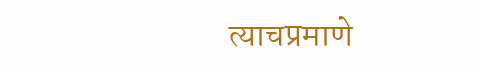त्याचप्रमाणे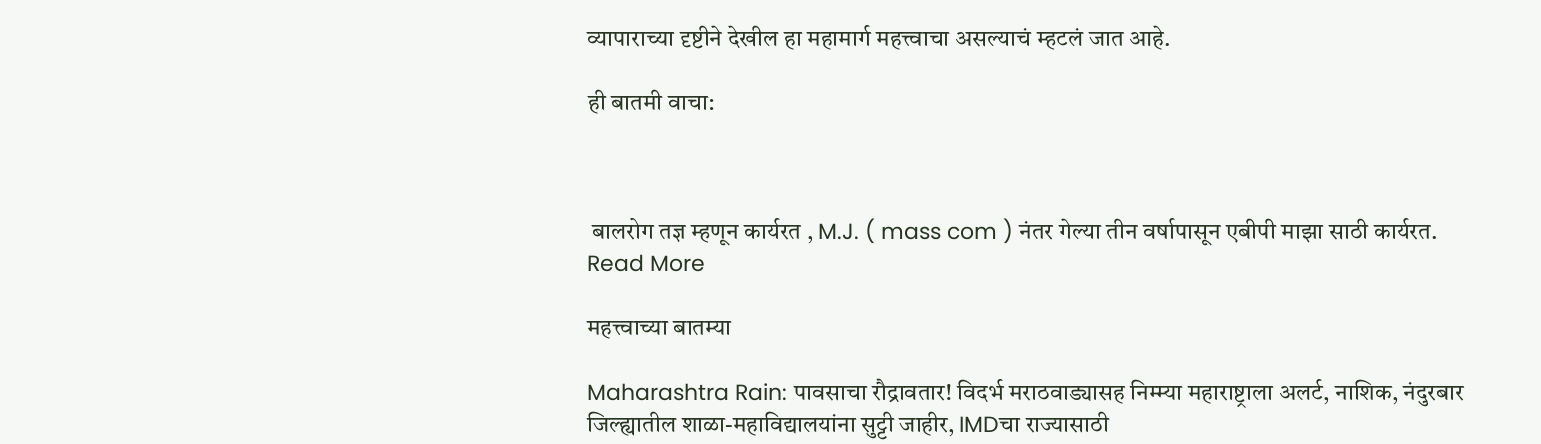व्यापाराच्या दृष्टीने देखील हा महामार्ग महत्त्वाचा असल्याचं म्हटलं जात आहे.

ही बातमी वाचा:



 बालरोग तज्ञ म्हणून कार्यरत , M.J. ( mass com ) नंतर गेल्या तीन वर्षापासून एबीपी माझा साठी कार्यरत.
Read More

महत्त्वाच्या बातम्या

Maharashtra Rain: पावसाचा रौद्रावतार! विदर्भ मराठवाड्यासह निम्म्या महाराष्ट्राला अलर्ट, नाशिक, नंदुरबार जिल्ह्यातील शाळा-महाविद्यालयांना सुट्टी जाहीर, IMDचा राज्यासाठी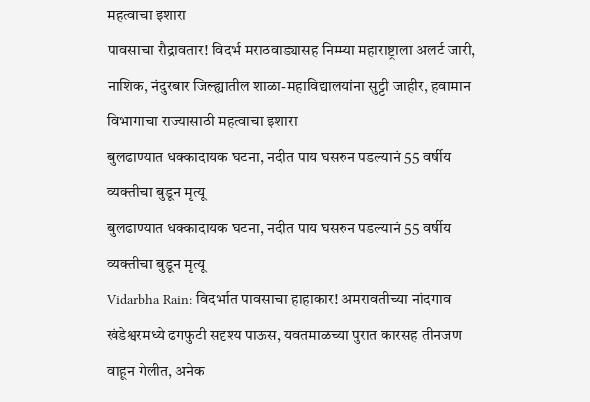महत्वाचा इशारा
पावसाचा रौद्रावतार! विदर्भ मराठवाड्यासह निम्म्या महाराष्ट्राला अलर्ट जारी, नाशिक, नंदुरबार जिल्ह्यातील शाळा-महाविद्यालयांना सुट्टी जाहीर, हवामान विभागाचा राज्यासाठी महत्वाचा इशारा
बुलढाण्यात धक्कादायक घटना, नदीत पाय घसरुन पडल्यानं 55 वर्षीय व्यक्तीचा बुडून मृत्यू
बुलढाण्यात धक्कादायक घटना, नदीत पाय घसरुन पडल्यानं 55 वर्षीय व्यक्तीचा बुडून मृत्यू
Vidarbha Rain: विदर्भात पावसाचा हाहाकार! अमरावतीच्या नांदगाव खंडेश्वरमध्ये ढगफुटी सदृश्य पाऊस, यवतमाळच्या पुरात कारसह तीनजण वाहून गेलीत, अनेक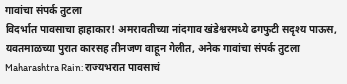गावांचा संपर्क तुटला
विदर्भात पावसाचा हाहाकार! अमरावतीच्या नांदगाव खंडेश्वरमध्ये ढगफुटी सदृश्य पाऊस, यवतमाळच्या पुरात कारसह तीनजण वाहून गेलीत, अनेक गावांचा संपर्क तुटला
Maharashtra Rain: राज्यभरात पावसाचं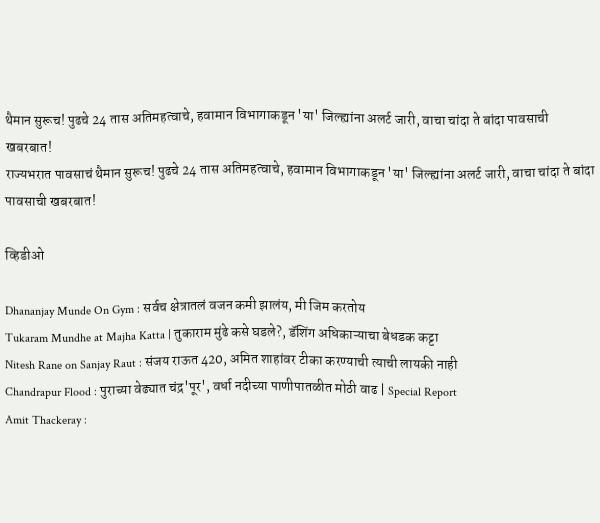थैमान सुरूच! पुढचे 24 तास अतिमहत्वाचे, हवामान विभागाकडून 'या' जिल्ह्यांना अलर्ट जारी, वाचा चांदा ते बांदा पावसाची खबरबात!
राज्यभरात पावसाचं थैमान सुरूच! पुढचे 24 तास अतिमहत्वाचे, हवामान विभागाकडून 'या' जिल्ह्यांना अलर्ट जारी, वाचा चांदा ते बांदा पावसाची खबरबात!

व्हिडीओ

Dhananjay Munde On Gym : सर्वच क्षेत्रातलं वजन कमी झालंय, मी जिम करतोय
Tukaram Mundhe at Majha Katta | तुकाराम मुंढे कसे घडले?, डॅशिंग अधिकाऱ्याचा बेधडक कट्टा
Nitesh Rane on Sanjay Raut : संजय राऊत 420, अमित शाहांवर टीका करण्याची त्याची लायकी नाही
Chandrapur Flood : पुराच्या वेढ्यात चंद्र'पूर', वर्धा नदीच्या पाणीपातळीत मोठी वाढ | Special Report
Amit Thackeray :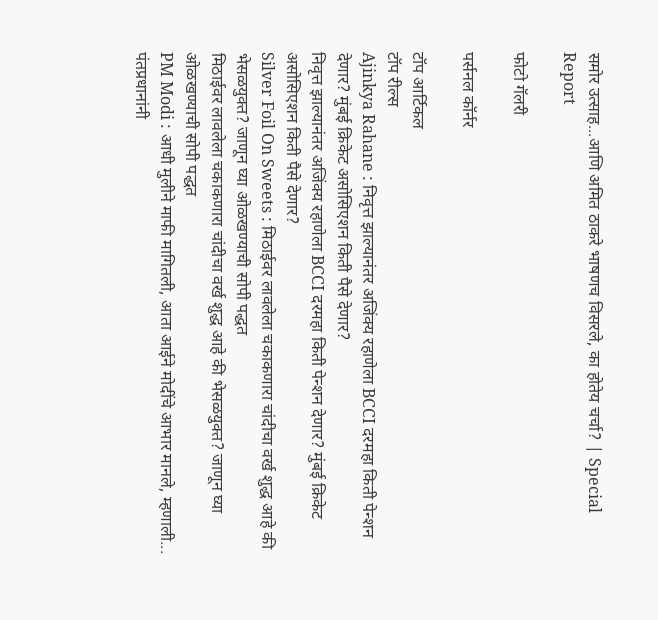समोर उत्साह...आणि अमित ठाकरे भाषणच विसरले, का होतेय चर्चा? | Special Report

फोटो गॅलरी

पर्सनल कॉर्नर

टॉप आर्टिकल
टॉप रील्स
Ajinkya Rahane : निवृत्त झाल्यानंतर अजिंक्य रहाणेला BCCI दरमहा किती पेन्शन देणार? मुंबई क्रिकेट असोसिएशन किती पैसे देणार?
निवृत्त झाल्यानंतर अजिंक्य रहाणेला BCCI दरमहा किती पेन्शन देणार? मुंबई क्रिकेट असोसिएशन किती पैसे देणार?
Silver Foil On Sweets : मिठाईवर लावलेला चकाकणारा चांदीचा वर्ख शुद्ध आहे की भेसळयुक्त? जाणून घ्या ओळखण्याची सोपी पद्धत
मिठाईवर लावलेला चकाकणारा चांदीचा वर्ख शुद्ध आहे की भेसळयुक्त? जाणून घ्या ओळखण्याची सोपी पद्धत
PM Modi : आधी मुलीने माफी मागितली, आता आईने मोदींचे आभार मानले, म्हणाली... पंतप्रधानांनी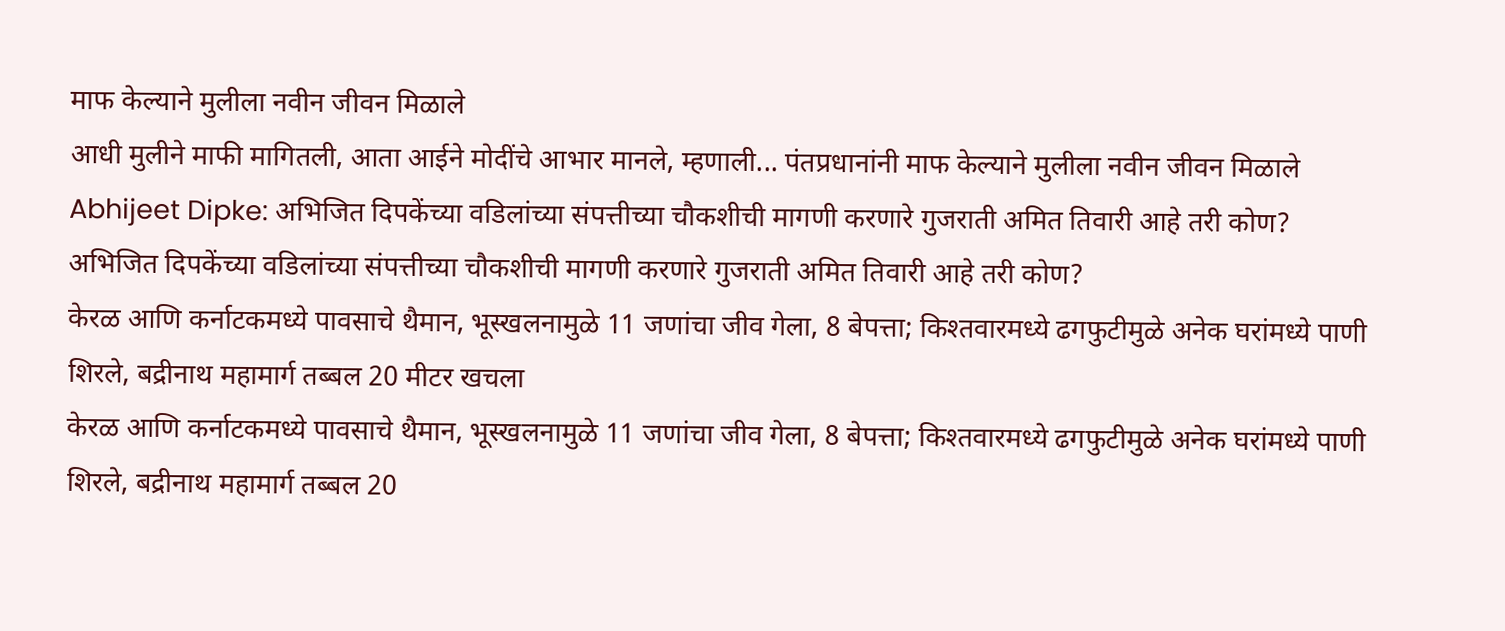माफ केल्याने मुलीला नवीन जीवन मिळाले
आधी मुलीने माफी मागितली, आता आईने मोदींचे आभार मानले, म्हणाली... पंतप्रधानांनी माफ केल्याने मुलीला नवीन जीवन मिळाले
Abhijeet Dipke: अभिजित दिपकेंच्या वडिलांच्या संपत्तीच्या चौकशीची मागणी करणारे गुजराती अमित तिवारी आहे तरी कोण?
अभिजित दिपकेंच्या वडिलांच्या संपत्तीच्या चौकशीची मागणी करणारे गुजराती अमित तिवारी आहे तरी कोण?
केरळ आणि कर्नाटकमध्ये पावसाचे थैमान, भूस्खलनामुळे 11 जणांचा जीव गेला, 8 बेपत्ता; किश्तवारमध्ये ढगफुटीमुळे अनेक घरांमध्ये पाणी शिरले, बद्रीनाथ महामार्ग तब्बल 20 मीटर खचला
केरळ आणि कर्नाटकमध्ये पावसाचे थैमान, भूस्खलनामुळे 11 जणांचा जीव गेला, 8 बेपत्ता; किश्तवारमध्ये ढगफुटीमुळे अनेक घरांमध्ये पाणी शिरले, बद्रीनाथ महामार्ग तब्बल 20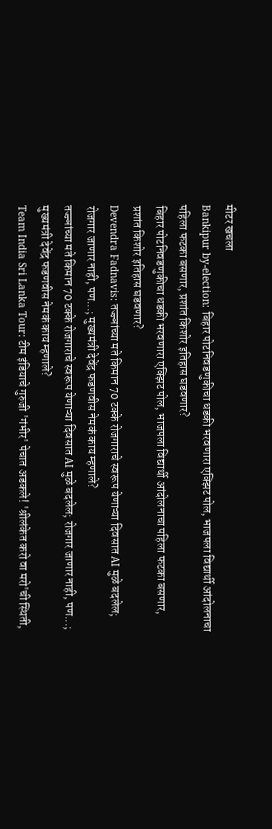मीटर खचला
Bankipur by-election: बिहार पोटनिवडणुकीचा धडकी भरवणारा एक्झिट पोल, भाजपला विद्यार्थी आंदोलनाचा पहिला फटका बसणार, प्रशांत किशोर इतिहास घडवणार?
बिहार पोटनिवडणुकीचा धडकी भरवणारा एक्झिट पोल, भाजपला विद्यार्थी आंदोलनाचा पहिला फटका बसणार, प्रशांत किशोर इतिहास घडवणार?
Devendra Fadnavis: तज्ज्ञांच्या मते किमान 70 टक्के रोजगाराचे स्वरूप येणाऱ्या दिवसात AI मुळे बदलेल; रोजगार जाणार नाही, पण...; मुख्यमंत्री देवेंद्र फडणवीस नेमकं काय म्हणाले?
तज्ज्ञांच्या मते किमान 70 टक्के रोजगाराचे स्वरूप येणाऱ्या दिवसात AI मुळे बदलेल; रोजगार जाणार नाही, पण...; मुख्यमंत्री देवेंद्र फडणवीस नेमकं काय म्हणाले?
Team India Sri Lanka Tour: टीम इंडियाचे गुरुजी 'गंभीर' पेचात अडकले! 'श्रीलंकेत करो वा मरो'ची स्थिती,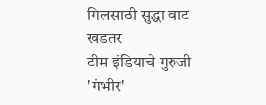गिलसाठी सुद्धा वाट खडतर
टीम इंडियाचे गुरुजी 'गंभीर'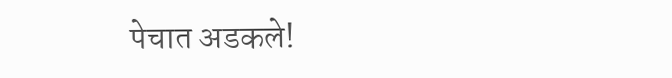पेचात अडकले!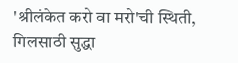'श्रीलंकेत करो वा मरो'ची स्थिती, गिलसाठी सुद्धा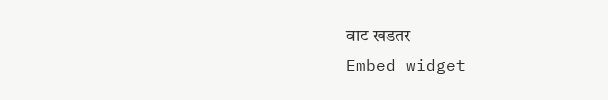वाट खडतर
Embed widget